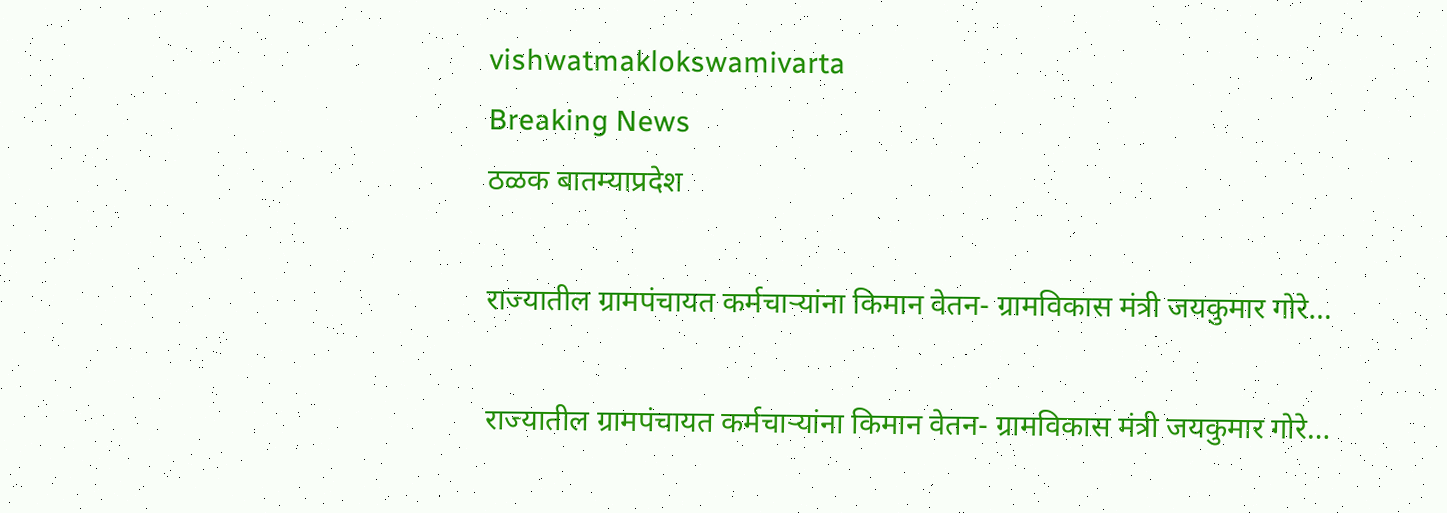vishwatmaklokswamivarta
Breaking News
ठळक बातम्याप्रदेश

राज्यातील ग्रामपंचायत कर्मचाऱ्यांना किमान वेतन- ग्रामविकास मंत्री जयकुमार गोरे…

राज्यातील ग्रामपंचायत कर्मचाऱ्यांना किमान वेतन- ग्रामविकास मंत्री जयकुमार गोरे…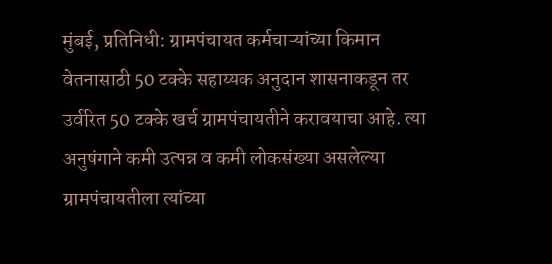मुंबई, प्रतिनिधी: ग्रामपंचायत कर्मचाऱ्यांच्या किमान वेतनासाठी 50 टक्के सहाय्यक अनुदान शासनाकडून तर उर्वरित 50 टक्के खर्च ग्रामपंचायतीने करावयाचा आहे. त्या अनुषंगाने कमी उत्पन्न व कमी लोकसंख्या असलेल्या ग्रामपंचायतीला त्यांच्या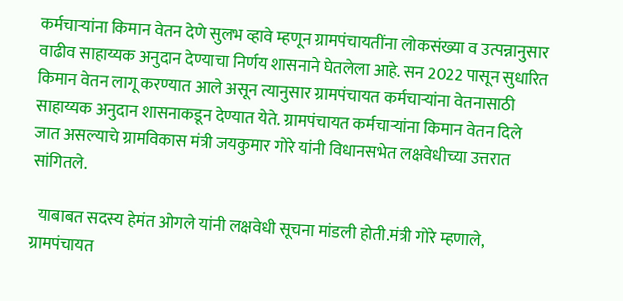कर्मचाऱ्यांना किमान वेतन देणे सुलभ व्हावे म्हणून ग्रामपंचायतींना लोकसंख्या व उत्पन्नानुसार वाढीव साहाय्यक अनुदान देण्याचा निर्णय शासनाने घेतलेला आहे. सन 2022 पासून सुधारित किमान वेतन लागू करण्यात आले असून त्यानुसार ग्रामपंचायत कर्मचाऱ्यांना वेतनासाठी साहाय्यक अनुदान शासनाकडून देण्यात येते. ग्रामपंचायत कर्मचाऱ्यांना किमान वेतन दिले जात असल्याचे ग्रामविकास मंत्री जयकुमार गोरे यांनी विधानसभेत लक्षवेधीच्या उत्तरात सांगितले.

  याबाबत सदस्य हेमंत ओगले यांनी लक्षवेधी सूचना मांडली होती.मंत्री गोरे म्हणाले, ग्रामपंचायत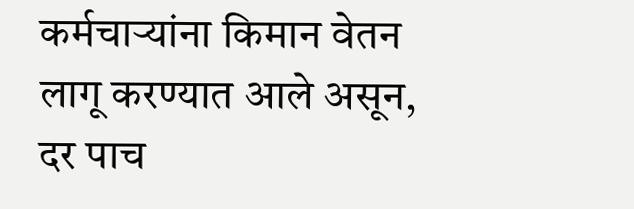कर्मचाऱ्यांना किमान वेतन लागू करण्यात आले असून, दर पाच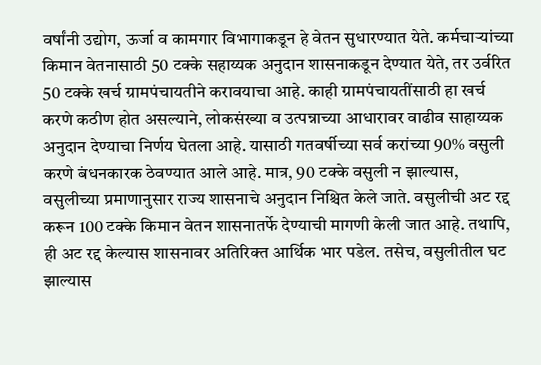वर्षांनी उद्योग, ऊर्जा व कामगार विभागाकडून हे वेतन सुधारण्यात येते. कर्मचाऱ्यांच्या किमान वेतनासाठी 50 टक्के सहाय्यक अनुदान शासनाकडून देण्यात येते, तर उर्वरित 50 टक्के खर्च ग्रामपंचायतीने करावयाचा आहे. काही ग्रामपंचायतींसाठी हा खर्च करणे कठीण होत असल्याने, लोकसंख्या व उत्पन्नाच्या आधारावर वाढीव साहाय्यक अनुदान देण्याचा निर्णय घेतला आहे. यासाठी गतवर्षीच्या सर्व करांच्या 90% वसुली करणे बंधनकारक ठेवण्यात आले आहे. मात्र, 90 टक्के वसुली न झाल्यास, वसुलीच्या प्रमाणानुसार राज्य शासनाचे अनुदान निश्चित केले जाते. वसुलीची अट रद्द करून 100 टक्के किमान वेतन शासनातर्फे देण्याची मागणी केली जात आहे. तथापि, ही अट रद्द केल्यास शासनावर अतिरिक्त आर्थिक भार पडेल. तसेच, वसुलीतील घट झाल्यास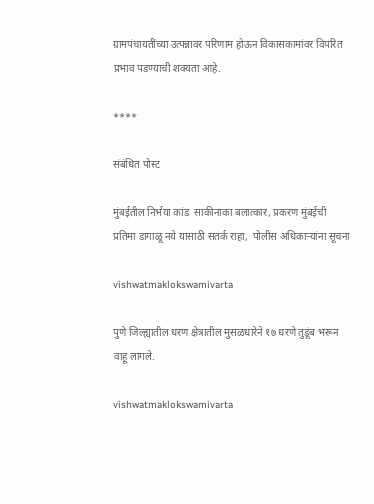ग्रामपंचायतींच्या उत्पन्नावर परिणाम होऊन विकासकामांवर विपरित प्रभाव पडण्याची शक्यता आहे.

****

संबंधित पोस्ट

मुंबईतील निर्भया कांड  साकीनाका बलात्कार, प्रकरण मुंबईची प्रतिमा डागाळू नये यासाठी सतर्क राहा,  पोलीस अधिकाऱ्यांना सूचना

vishwatmaklokswamivarta

पुणे जिल्ह्यातील धरण क्षेत्रातील मुसळधारेने १७ धरणे तुडूंब भरून वाहू लागले.

vishwatmaklokswamivarta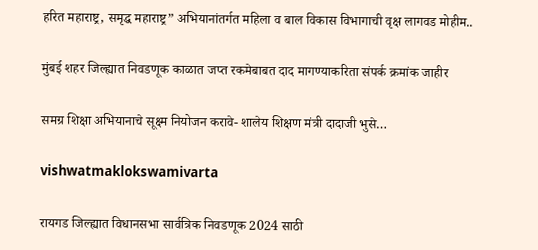हरित महाराष्ट्र, समृद्ध महाराष्ट्र” अभियानांतर्गत महिला व बाल विकास विभागाची वृक्ष लागवड मोहीम..

मुंबई शहर जिल्ह्यात निवडणूक काळात जप्त रकमेबाबत दाद मागण्याकरिता संपर्क क्रमांक जाहीर

समग्र शिक्षा अभियानाचे सूक्ष्म नियोजन करावे- शालेय शिक्षण मंत्री दादाजी भुसे…

vishwatmaklokswamivarta

रायगड जिल्ह्यात विधानसभा सार्वत्रिक निवडणूक 2024 साठी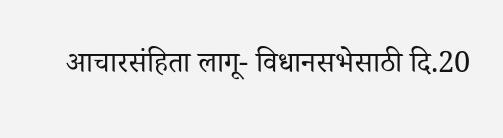आचारसंहिता लागू- विधानसभेसाठी दि.20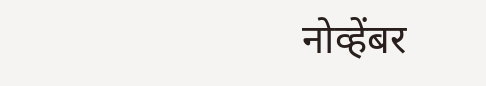नोव्हेंबर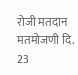रोजी मतदान मतमोजणी दि. 23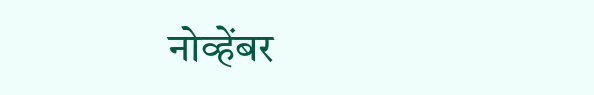नोव्हेंबर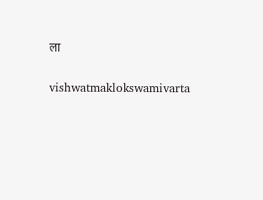ला

vishwatmaklokswamivarta